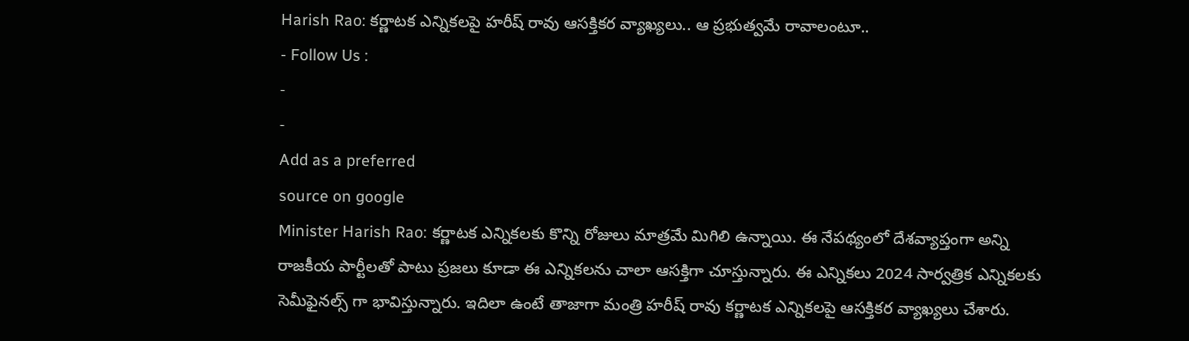Harish Rao: కర్ణాటక ఎన్నికలపై హరీష్ రావు ఆసక్తికర వ్యాఖ్యలు.. ఆ ప్రభుత్వమే రావాలంటూ..
- Follow Us :
-
-
Add as a preferred
source on google
Minister Harish Rao: కర్ణాటక ఎన్నికలకు కొన్ని రోజులు మాత్రమే మిగిలి ఉన్నాయి. ఈ నేపథ్యంలో దేశవ్యాప్తంగా అన్ని రాజకీయ పార్టీలతో పాటు ప్రజలు కూడా ఈ ఎన్నికలను చాలా ఆసక్తిగా చూస్తున్నారు. ఈ ఎన్నికలు 2024 సార్వత్రిక ఎన్నికలకు సెమీఫైనల్స్ గా భావిస్తున్నారు. ఇదిలా ఉంటే తాజాగా మంత్రి హరీష్ రావు కర్ణాటక ఎన్నికలపై ఆసక్తికర వ్యాఖ్యలు చేశారు.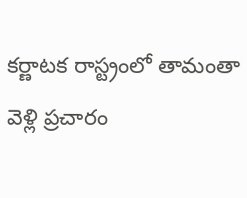కర్ణాటక రాస్ట్రంలో తామంతా వెళ్లి ప్రచారం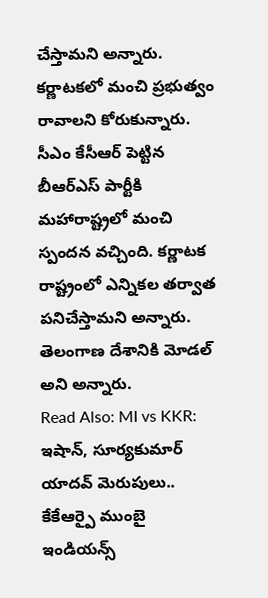చేస్తామని అన్నారు. కర్ణాటకలో మంచి ప్రభుత్వం రావాలని కోరుకున్నారు. సీఎం కేసీఆర్ పెట్టిన బీఆర్ఎస్ పార్టీకి మహారాష్ట్రలో మంచి స్పందన వచ్చింది. కర్ణాటక రాష్ట్రంలో ఎన్నికల తర్వాత పనిచేస్తామని అన్నారు. తెలంగాణ దేశానికి మోడల్ అని అన్నారు.
Read Also: MI vs KKR: ఇషాన్, సూర్యకుమార్ యాదవ్ మెరుపులు.. కేకేఆర్పై ముంబై ఇండియన్స్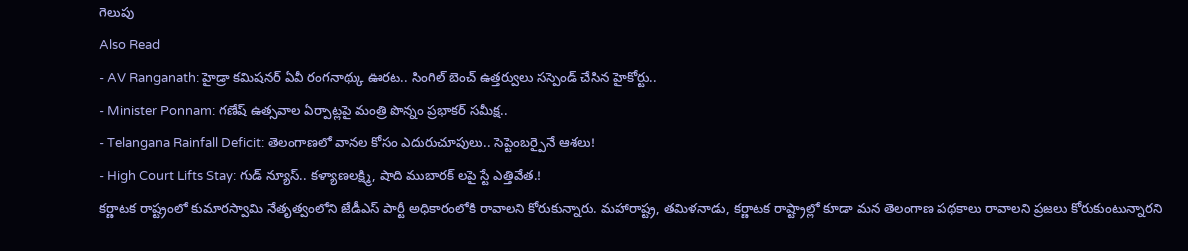గెలుపు
Also Read
- AV Ranganath: హైడ్రా కమిషనర్ ఏవీ రంగనాథ్కు ఊరట.. సింగిల్ బెంచ్ ఉత్తర్వులు సస్పెండ్ చేసిన హైకోర్టు..
- Minister Ponnam: గణేష్ ఉత్సవాల ఏర్పాట్లపై మంత్రి పొన్నం ప్రభాకర్ సమీక్ష..
- Telangana Rainfall Deficit: తెలంగాణలో వానల కోసం ఎదురుచూపులు.. సెప్టెంబర్పైనే ఆశలు!
- High Court Lifts Stay: గుడ్ న్యూస్.. కళ్యాణలక్ష్మి, షాది ముబారక్ లపై స్టే ఎత్తివేత.!
కర్ణాటక రాష్ట్రంలో కుమారస్వామి నేతృత్వంలోని జేడీఎస్ పార్టీ అధికారంలోకి రావాలని కోరుకున్నారు. మహారాష్ట్ర, తమిళనాడు, కర్ణాటక రాష్ట్రాల్లో కూడా మన తెలంగాణ పథకాలు రావాలని ప్రజలు కోరుకుంటున్నారని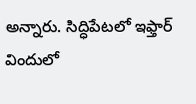అన్నారు. సిద్ధిపేటలో ఇఫ్తార్ విందులో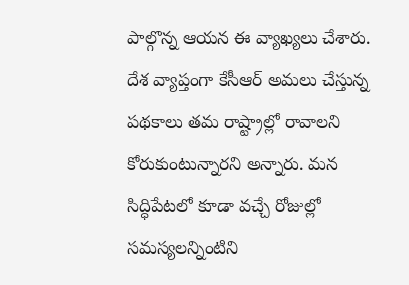పాల్గొన్న ఆయన ఈ వ్యాఖ్యలు చేశారు. దేశ వ్యాప్తంగా కేసీఆర్ అమలు చేస్తున్న పథకాలు తమ రాష్ట్రాల్లో రావాలని కోరుకుంటున్నారని అన్నారు. మన సిద్ధిపేటలో కూడా వచ్చే రోజుల్లో సమస్యలన్నింటిని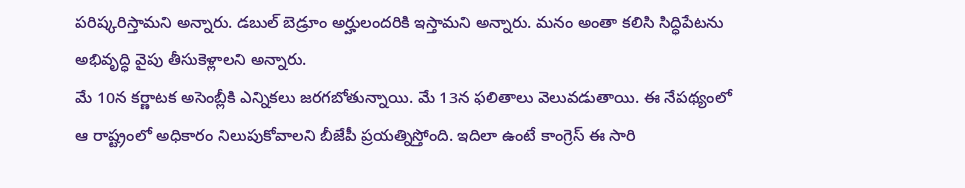పరిష్కరిస్తామని అన్నారు. డబుల్ బెడ్రూం అర్హులందరికి ఇస్తామని అన్నారు. మనం అంతా కలిసి సిద్ధిపేటను అభివృద్ధి వైపు తీసుకెళ్లాలని అన్నారు.
మే 10న కర్ణాటక అసెంబ్లీకి ఎన్నికలు జరగబోతున్నాయి. మే 13న ఫలితాలు వెలువడుతాయి. ఈ నేపథ్యంలో ఆ రాష్ట్రంలో అధికారం నిలుపుకోవాలని బీజేపీ ప్రయత్నిస్తోంది. ఇదిలా ఉంటే కాంగ్రెస్ ఈ సారి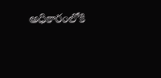అధికారంలోకి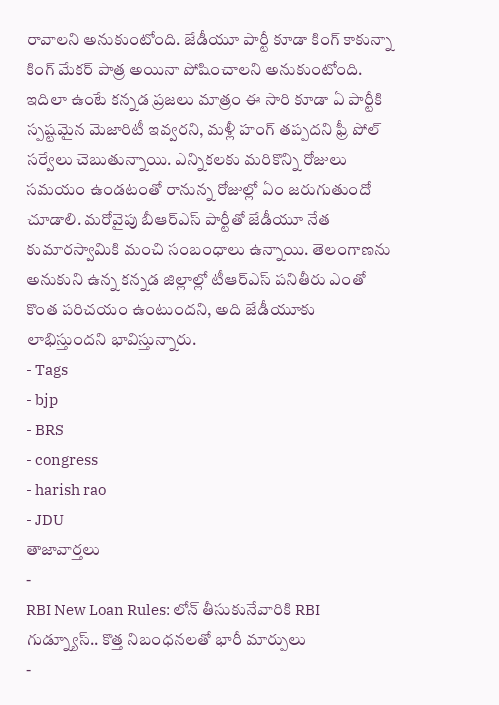రావాలని అనుకుంటోంది. జేడీయూ పార్టీ కూడా కింగ్ కాకున్నా కింగ్ మేకర్ పాత్ర అయినా పోషించాలని అనుకుంటోంది. ఇదిలా ఉంటే కన్నడ ప్రజలు మాత్రం ఈ సారి కూడా ఏ పార్టీకి స్పష్టమైన మెజారిటీ ఇవ్వరని, మళ్లీ హంగ్ తప్పదని ఫ్రీ పోల్ సర్వేలు చెబుతున్నాయి. ఎన్నికలకు మరికొన్ని రోజులు సమయం ఉండటంతో రానున్న రోజుల్లో ఏం జరుగుతుందో చూడాలి. మరోవైపు బీఆర్ఎస్ పార్టీతో జేడీయూ నేత కుమారస్వామికి మంచి సంబంధాలు ఉన్నాయి. తెలంగాణను అనుకుని ఉన్న కన్నడ జిల్లాల్లో టీఆర్ఎస్ పనితీరు ఎంతో కొంత పరిచయం ఉంటుందని, అది జేడీయూకు లాభిస్తుందని భావిస్తున్నారు.
- Tags
- bjp
- BRS
- congress
- harish rao
- JDU
తాజావార్తలు
-
RBI New Loan Rules: లోన్ తీసుకునేవారికి RBI గుడ్న్యూస్.. కొత్త నిబంధనలతో భారీ మార్పులు
-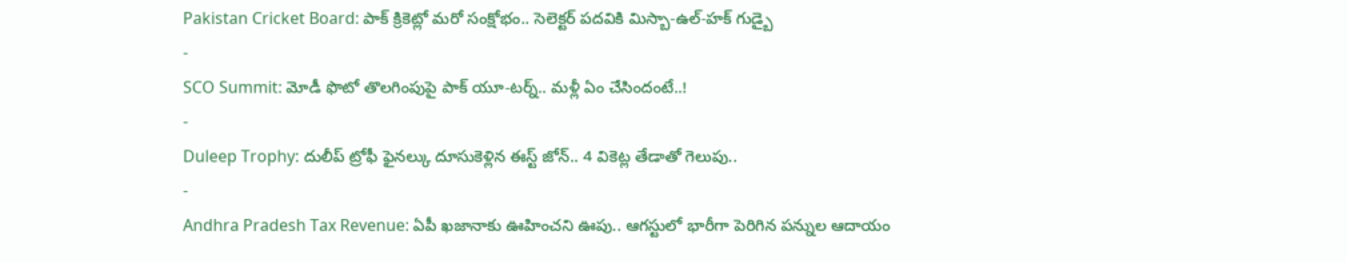Pakistan Cricket Board: పాక్ క్రికెట్లో మరో సంక్షోభం.. సెలెక్టర్ పదవికి మిస్బా-ఉల్-హక్ గుడ్బై
-
SCO Summit: మోడీ ఫొటో తొలగింపుపై పాక్ యూ-టర్న్.. మళ్లీ ఏం చేసిందంటే..!
-
Duleep Trophy: దులీప్ ట్రోఫీ ఫైనల్కు దూసుకెళ్లిన ఈస్ట్ జోన్.. 4 వికెట్ల తేడాతో గెలుపు..
-
Andhra Pradesh Tax Revenue: ఏపీ ఖజానాకు ఊహించని ఊపు.. ఆగస్టులో భారీగా పెరిగిన పన్నుల ఆదాయం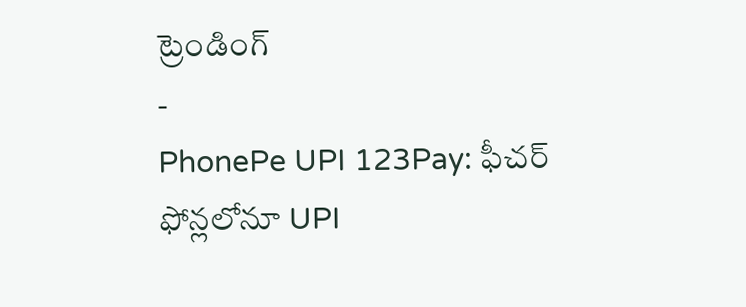ట్రెండింగ్
-
PhonePe UPI 123Pay: ఫీచర్ ఫోన్లలోనూ UPI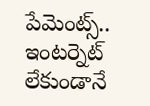పేమెంట్స్.. ఇంటర్నెట్ లేకుండానే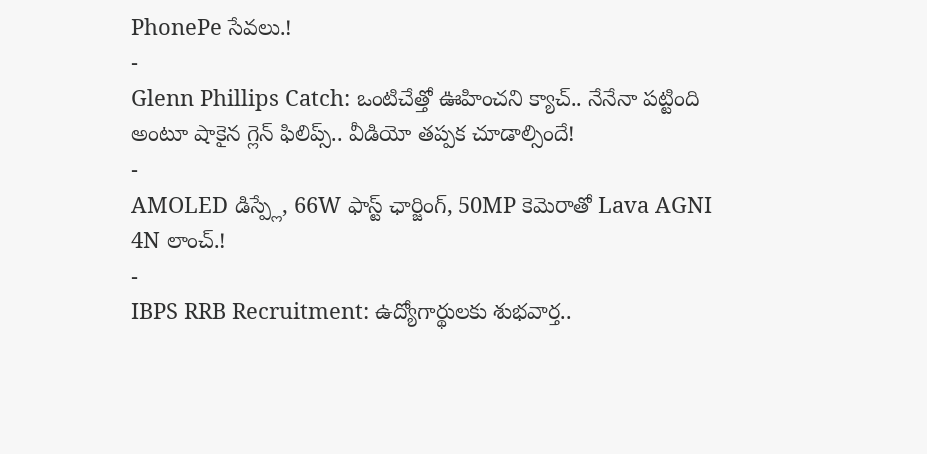PhonePe సేవలు.!
-
Glenn Phillips Catch: ఒంటిచేత్తో ఊహించని క్యాచ్.. నేనేనా పట్టింది అంటూ షాకైన గ్లెన్ ఫిలిప్స్.. వీడియో తప్పక చూడాల్సిందే!
-
AMOLED డిస్ప్లే, 66W ఫాస్ట్ ఛార్జింగ్, 50MP కెమెరాతో Lava AGNI 4N లాంచ్.!
-
IBPS RRB Recruitment: ఉద్యోగార్థులకు శుభవార్త..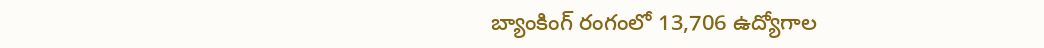బ్యాంకింగ్ రంగంలో 13,706 ఉద్యోగాల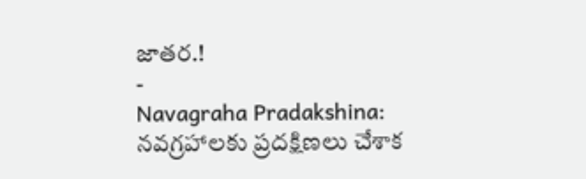జాతర.!
-
Navagraha Pradakshina: నవగ్రహాలకు ప్రదక్షిణలు చేశాక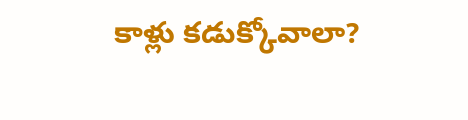కాళ్లు కడుక్కోవాలా?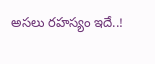అసలు రహస్యం ఇదే..!